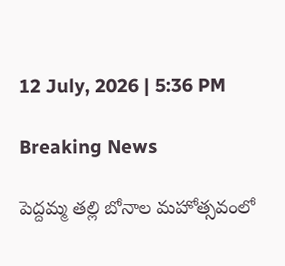12 July, 2026 | 5:36 PM

Breaking News

పెద్దమ్మ తల్లి బోనాల మహోత్సవంలో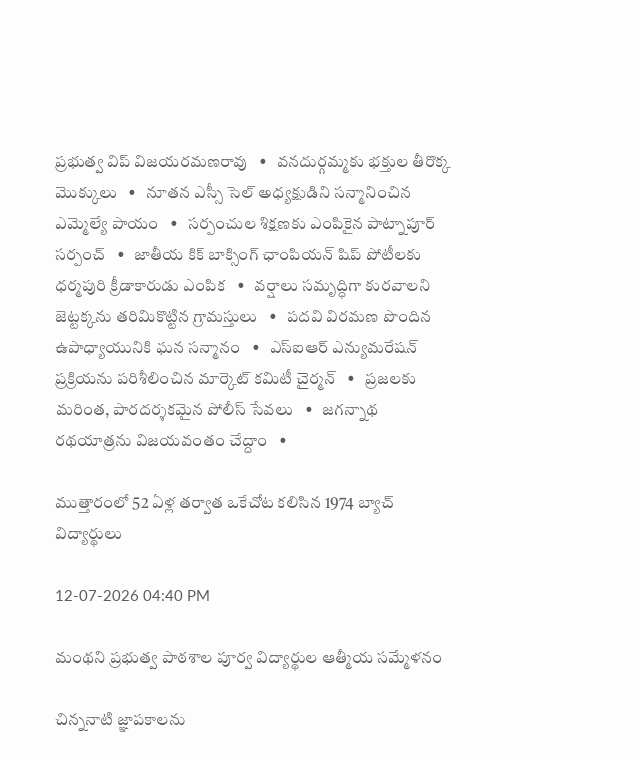ప్రభుత్వ విప్ విజయరమణరావు   •   వనదుర్గమ్మకు భక్తుల తీరొక్క మొక్కులు   •   నూతన ఎస్సీ సెల్ అధ్యక్షుడిని సన్మానించిన ఎమ్మెల్యే పాయం   •   సర్పంచుల శిక్షణకు ఎంపికైన పాట్నాపూర్ సర్పంచ్   •   జాతీయ కిక్ బాక్సింగ్ ఛాంపియన్ షిప్ పోటీలకు ధర్మపురి క్రీడాకారుడు ఎంపిక   •   వర్షాలు సమృద్ధిగా కురవాలని జెట్టక్కను తరిమికొట్టిన గ్రామస్తులు   •   పదవి విరమణ పొందిన ఉపాధ్యాయునికి ఘన సన్మానం   •   ఎస్ఐఆర్ ఎన్యుమరేషన్ ప్రక్రియను పరిశీలించిన మార్కెట్ కమిటీ చైర్మన్   •   ప్రజలకు మరింత, పారదర్శకమైన పోలీస్ సేవలు   •   జగన్నాథ రథయాత్రను విజయవంతం చేద్దాం   •

ముత్తారంలో 52 ఏళ్ల తర్వాత ఒకేచోట కలిసిన 1974 బ్యాచ్ విద్యార్థులు

12-07-2026 04:40 PM

మంథని ప్రభుత్వ పాఠశాల పూర్వ విద్యార్థుల ఆత్మీయ సమ్మేళనం

చిన్ననాటి జ్ఞాపకాలను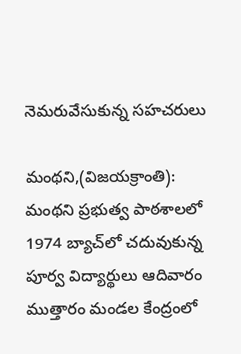నెమరువేసుకున్న సహచరులు

మంథని,(విజయక్రాంతి): మంథని ప్రభుత్వ పాఠశాలలో 1974 బ్యాచ్‌లో చదువుకున్న పూర్వ విద్యార్థులు ఆదివారం ముత్తారం మండల కేంద్రంలో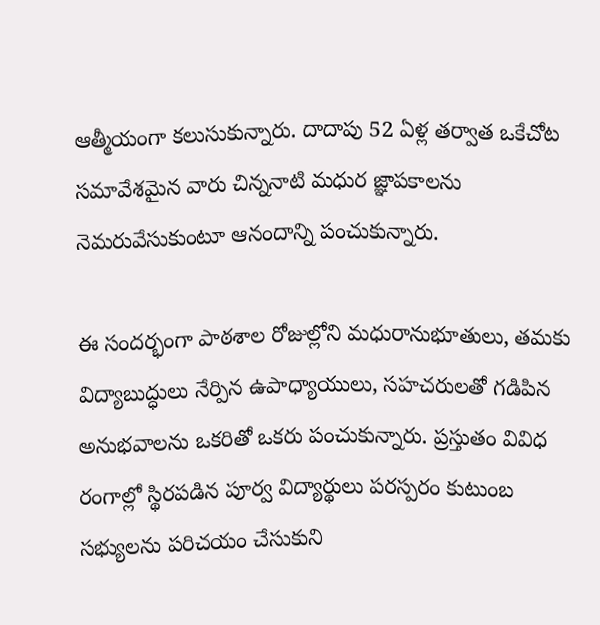ఆత్మీయంగా కలుసుకున్నారు. దాదాపు 52 ఏళ్ల తర్వాత ఒకేచోట సమావేశమైన వారు చిన్ననాటి మధుర జ్ఞాపకాలను నెమరువేసుకుంటూ ఆనందాన్ని పంచుకున్నారు.

ఈ సందర్భంగా పాఠశాల రోజుల్లోని మధురానుభూతులు, తమకు విద్యాబుద్ధులు నేర్పిన ఉపాధ్యాయులు, సహచరులతో గడిపిన అనుభవాలను ఒకరితో ఒకరు పంచుకున్నారు. ప్రస్తుతం వివిధ రంగాల్లో స్థిరపడిన పూర్వ విద్యార్థులు పరస్పరం కుటుంబ సభ్యులను పరిచయం చేసుకుని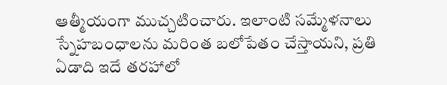ఆత్మీయంగా ముచ్చటించారు. ఇలాంటి సమ్మేళనాలు స్నేహబంధాలను మరింత బలోపేతం చేస్తాయని, ప్రతి ఏడాది ఇదే తరహాలో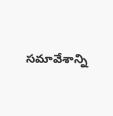సమావేశాన్ని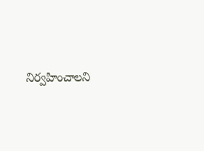నిర్వహించాలని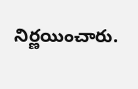నిర్ణయించారు.